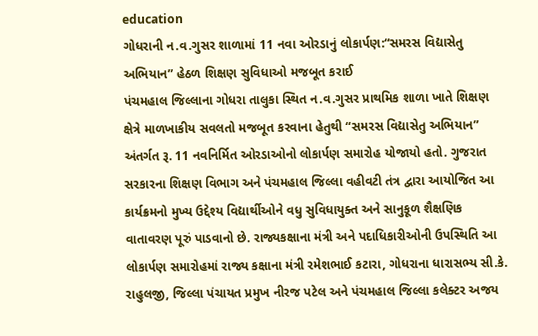education
ગોધરાની ન.વ.ગુસર શાળામાં 11 નવા ઓરડાનું લોકાર્પણ:“સમરસ વિદ્યાસેતુ અભિયાન” હેઠળ શિક્ષણ સુવિધાઓ મજબૂત કરાઈ
પંચમહાલ જિલ્લાના ગોધરા તાલુકા સ્થિત ન.વ.ગુસર પ્રાથમિક શાળા ખાતે શિક્ષણ ક્ષેત્રે માળખાકીય સવલતો મજબૂત કરવાના હેતુથી “સમરસ વિદ્યાસેતુ અભિયાન” અંતર્ગત રૂ. 11 નવનિર્મિત ઓરડાઓનો લોકાર્પણ સમારોહ યોજાયો હતો. ગુજરાત સરકારના શિક્ષણ વિભાગ અને પંચમહાલ જિલ્લા વહીવટી તંત્ર દ્વારા આયોજિત આ કાર્યક્રમનો મુખ્ય ઉદ્દેશ્ય વિદ્યાર્થીઓને વધુ સુવિધાયુક્ત અને સાનુકૂળ શૈક્ષણિક વાતાવરણ પૂરું પાડવાનો છે. રાજ્યકક્ષાના મંત્રી અને પદાધિકારીઓની ઉપસ્થિતિ આ લોકાર્પણ સમારોહમાં રાજ્ય કક્ષાના મંત્રી રમેશભાઈ કટારા, ગોધરાના ધારાસભ્ય સી.કે. રાહુલજી, જિલ્લા પંચાયત પ્રમુખ નીરજ પટેલ અને પંચમહાલ જિલ્લા કલેક્ટર અજય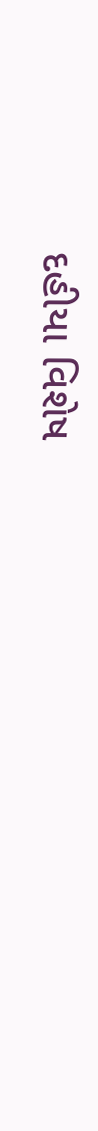દહીયા વિશેષ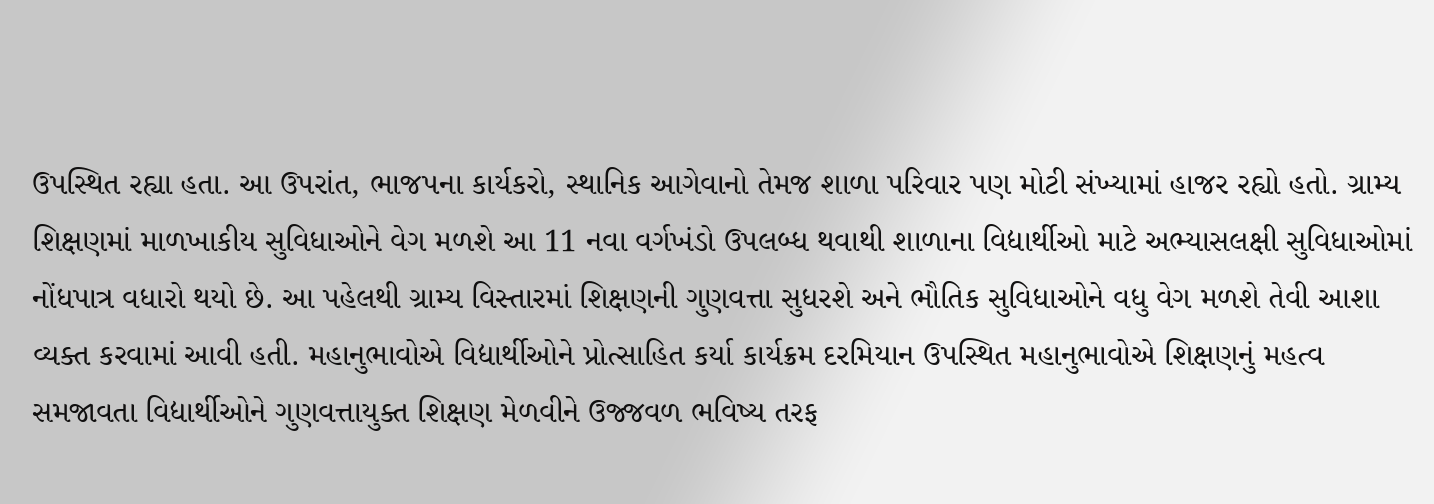ઉપસ્થિત રહ્યા હતા. આ ઉપરાંત, ભાજપના કાર્યકરો, સ્થાનિક આગેવાનો તેમજ શાળા પરિવાર પણ મોટી સંખ્યામાં હાજર રહ્યો હતો. ગ્રામ્ય શિક્ષણમાં માળખાકીય સુવિધાઓને વેગ મળશે આ 11 નવા વર્ગખંડો ઉપલબ્ધ થવાથી શાળાના વિદ્યાર્થીઓ માટે અભ્યાસલક્ષી સુવિધાઓમાં નોંધપાત્ર વધારો થયો છે. આ પહેલથી ગ્રામ્ય વિસ્તારમાં શિક્ષણની ગુણવત્તા સુધરશે અને ભૌતિક સુવિધાઓને વધુ વેગ મળશે તેવી આશા વ્યક્ત કરવામાં આવી હતી. મહાનુભાવોએ વિદ્યાર્થીઓને પ્રોત્સાહિત કર્યા કાર્યક્રમ દરમિયાન ઉપસ્થિત મહાનુભાવોએ શિક્ષણનું મહત્વ સમજાવતા વિદ્યાર્થીઓને ગુણવત્તાયુક્ત શિક્ષણ મેળવીને ઉજ્જવળ ભવિષ્ય તરફ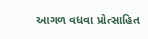આગળ વધવા પ્રોત્સાહિત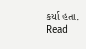કર્યા હતા.
Read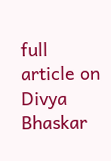full article on Divya Bhaskar